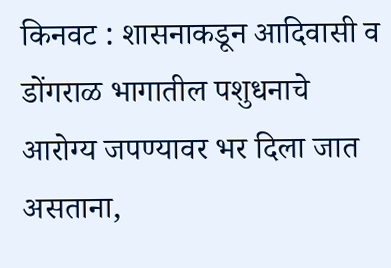किनवट : शासनाकडून आदिवासी व डोंगराळ भागातील पशुधनाचे आरोग्य जपण्यावर भर दिला जात असताना,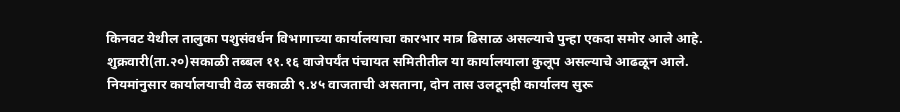किनवट येथील तालुका पशुसंवर्धन विभागाच्या कार्यालयाचा कारभार मात्र ढिसाळ असल्याचे पुन्हा एकदा समोर आले आहे. शुक्रवारी(ता.२०)सकाळी तब्बल ११.१६ वाजेपर्यंत पंचायत समितीतील या कार्यालयाला कुलूप असल्याचे आढळून आले.
नियमांनुसार कार्यालयाची वेळ सकाळी ९.४५ वाजताची असताना, दोन तास उलटूनही कार्यालय सुरू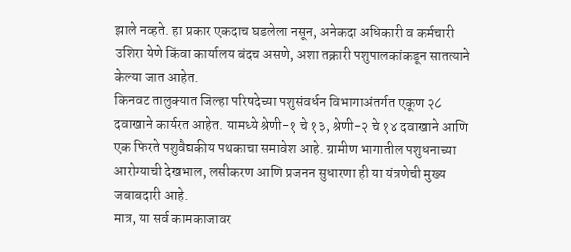झाले नव्हते. हा प्रकार एकदाच घडलेला नसून, अनेकदा अधिकारी व कर्मचारी उशिरा येणे किंवा कार्यालय बंदच असणे, अशा तक्रारी पशुपालकांकडून सातत्याने केल्या जात आहेत.
किनवट तालुक्यात जिल्हा परिषदेच्या पशुसंवर्धन विभागाअंतर्गत एकूण २८ दवाखाने कार्यरत आहेत. यामध्ये श्रेणी-१ चे १३, श्रेणी-२ चे १४ दवाखाने आणि एक फिरते पशुवैद्यकीय पथकाचा समावेश आहे. ग्रामीण भागातील पशुधनाच्या आरोग्याची देखभाल, लसीकरण आणि प्रजनन सुधारणा ही या यंत्रणेची मुख्य जबाबदारी आहे.
मात्र, या सर्व कामकाजावर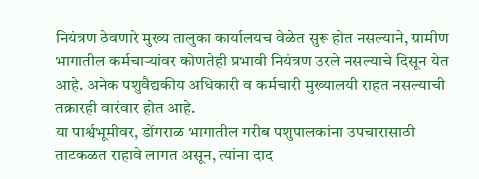नियंत्रण ठेवणारे मुख्य तालुका कार्यालयच वेळेत सुरू होत नसल्याने, ग्रामीण भागातील कर्मचाऱ्यांवर कोणतेही प्रभावी नियंत्रण उरले नसल्याचे दिसून येत आहे. अनेक पशुवैद्यकीय अधिकारी व कर्मचारी मुख्यालयी राहत नसल्याची तक्रारही वारंवार होत आहे.
या पार्श्वभूमीवर, डोंगराळ भागातील गरीब पशुपालकांना उपचारासाठी ताटकळत राहावे लागत असून, त्यांना दाद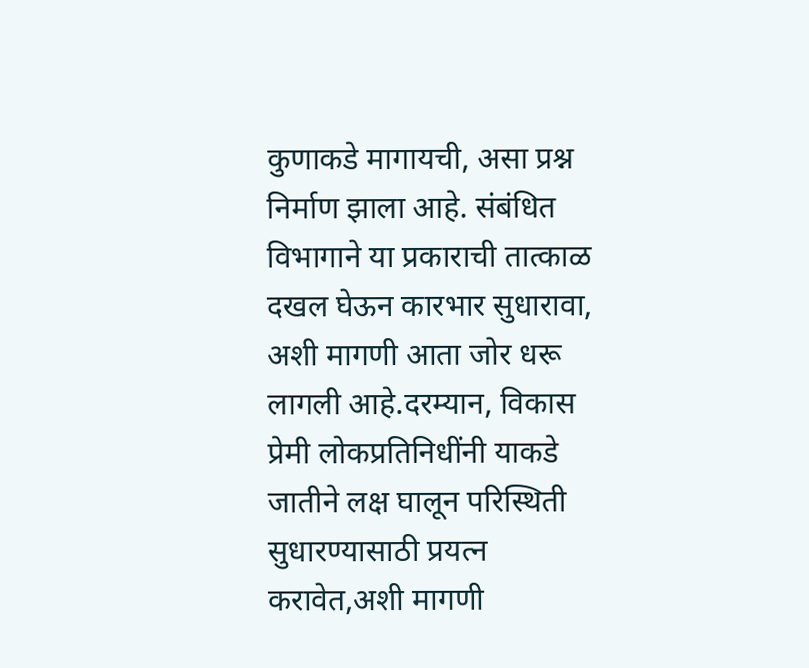कुणाकडे मागायची, असा प्रश्न निर्माण झाला आहे. संबंधित विभागाने या प्रकाराची तात्काळ दखल घेऊन कारभार सुधारावा, अशी मागणी आता जोर धरू लागली आहे.दरम्यान, विकास प्रेमी लोकप्रतिनिधींनी याकडे जातीने लक्ष घालून परिस्थिती सुधारण्यासाठी प्रयत्न करावेत,अशी मागणी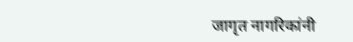जागृत नागरिकांनी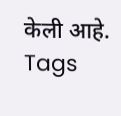केली आहे.
Tags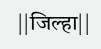||जिल्हा||